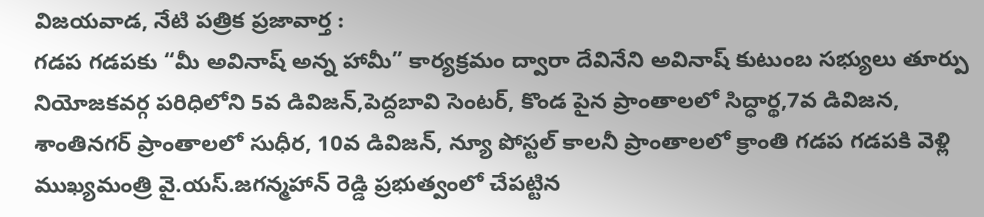విజయవాడ, నేటి పత్రిక ప్రజావార్త :
గడప గడపకు “మీ అవినాష్ అన్న హామీ” కార్యక్రమం ద్వారా దేవినేని అవినాష్ కుటుంబ సభ్యులు తూర్పు నియోజకవర్గ పరిధిలోని 5వ డివిజన్,పెద్దబావి సెంటర్, కొండ పైన ప్రాంతాలలో సిద్ధార్థ,7వ డివిజన, శాంతినగర్ ప్రాంతాలలో సుధీర, 10వ డివిజన్, న్యూ పోస్టల్ కాలనీ ప్రాంతాలలో క్రాంతి గడప గడపకి వెళ్లి ముఖ్యమంత్రి వై.యస్.జగన్మహాన్ రెడ్డి ప్రభుత్వంలో చేపట్టిన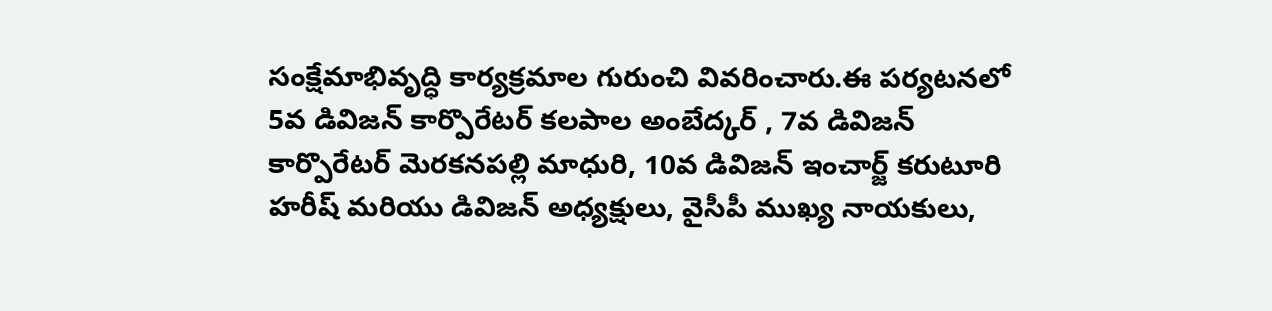సంక్షేమాభివృద్ధి కార్యక్రమాల గురుంచి వివరించారు.ఈ పర్యటనలో 5వ డివిజన్ కార్పొరేటర్ కలపాల అంబేద్కర్ , 7వ డివిజన్ కార్పొరేటర్ మెరకనపల్లి మాధురి, 10వ డివిజన్ ఇంచార్జ్ కరుటూరి హరీష్ మరియు డివిజన్ అధ్యక్షులు, వైసీపీ ముఖ్య నాయకులు,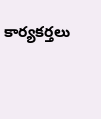కార్యకర్తలు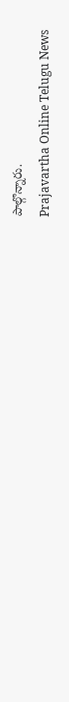పాల్గొన్నారు.
Prajavartha Online Telugu News